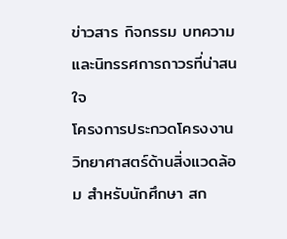ข่าวสาร กิจกรรม บทความและนิทรรศการถาวรที่น่าสนใจ
โครงการประกวดโครงงานวิทยาศาสตร์ด้านสิ่งแวดล้อม สำหรับนักศึกษา สก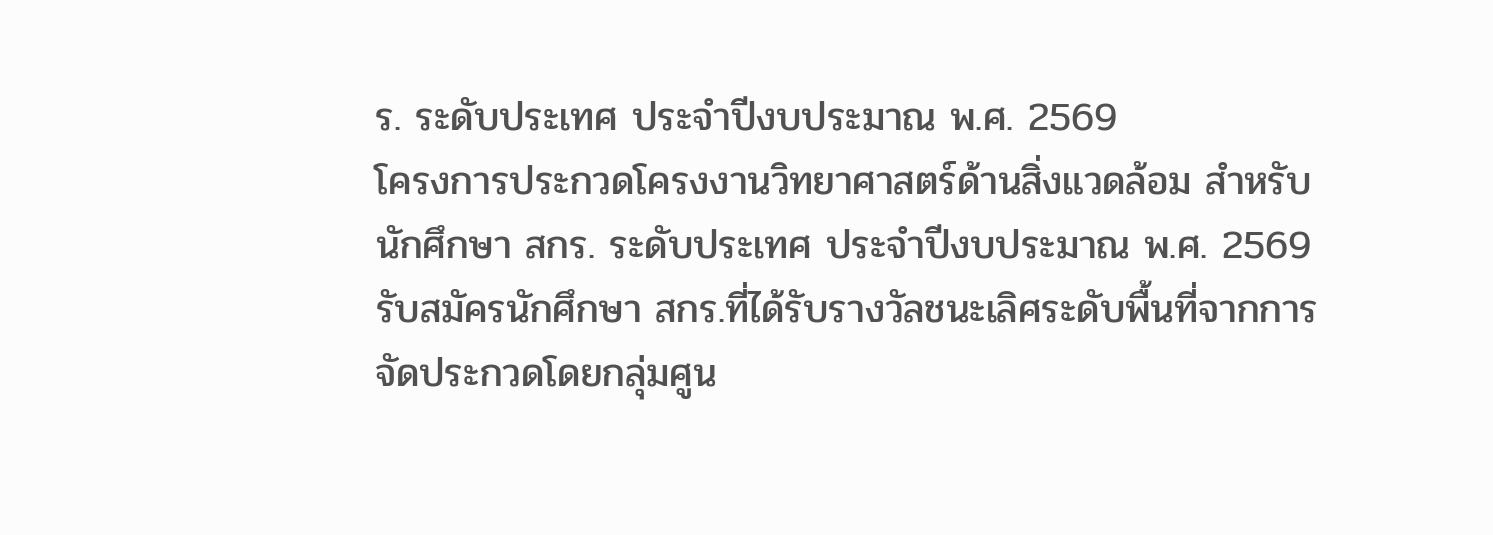ร. ระดับประเทศ ประจำปีงบประมาณ พ.ศ. 2569
โครงการประกวดโครงงานวิทยาศาสตร์ด้านสิ่งแวดล้อม สำหรับนักศึกษา สกร. ระดับประเทศ ประจำปีงบประมาณ พ.ศ. 2569 รับสมัครนักศึกษา สกร.ที่ได้รับรางวัลชนะเลิศระดับพื้นที่จากการจัดประกวดโดยกลุ่มศูน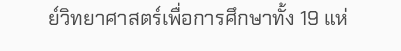ย์วิทยาศาสตร์เพื่อการศึกษาทั้ง 19 แห่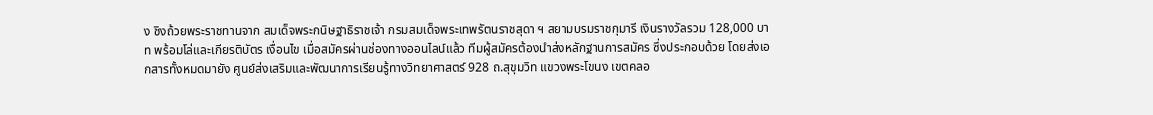ง ชิงถ้วยพระราชทานจาก สมเด็จพระกนิษฐาธิราชเจ้า กรมสมเด็จพระเทพรัตนราชสุดา ฯ สยามบรมราชกุมารี เงินรางวัลรวม 128,000 บาท พร้อมโล่และเกียรติบัตร เงื่อนไข เมื่อสมัครผ่านช่องทางออนไลน์แล้ว ทีมผู้สมัครต้องนำส่งหลักฐานการสมัคร ซึ่งประกอบด้วย โดยส่งเอกสารทั้งหมดมายัง ศูนย์ส่งเสริมและพัฒนาการเรียนรู้ทางวิทยาศาสตร์ 928 ถ.สุขุมวิท แขวงพระโขนง เขตคลอ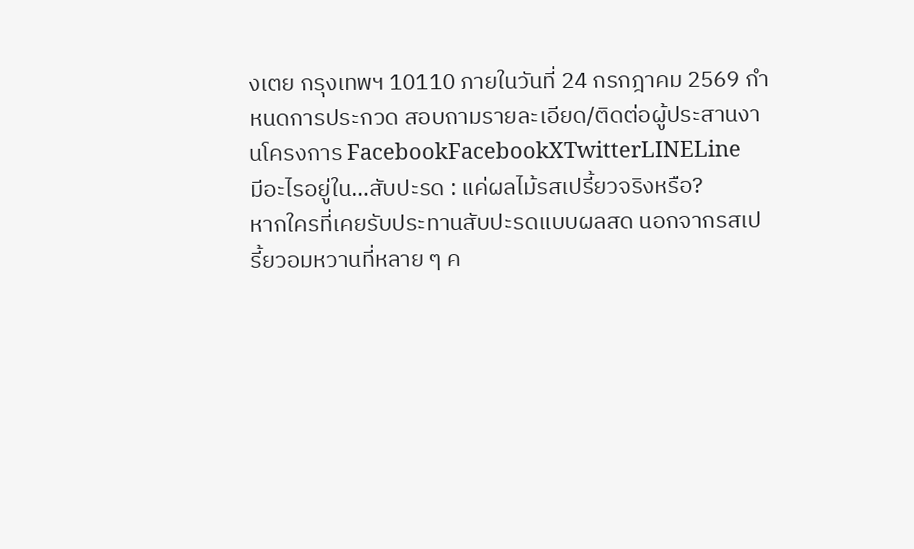งเตย กรุงเทพฯ 10110 ภายในวันที่ 24 กรกฎาคม 2569 กำหนดการประกวด สอบถามรายละเอียด/ติดต่อผู้ประสานงานโครงการ FacebookFacebookXTwitterLINELine
มีอะไรอยู่ใน…สับปะรด : แค่ผลไม้รสเปรี้ยวจริงหรือ?
หากใครที่เคยรับประทานสับปะรดแบบผลสด นอกจากรสเปรี้ยวอมหวานที่หลาย ๆ ค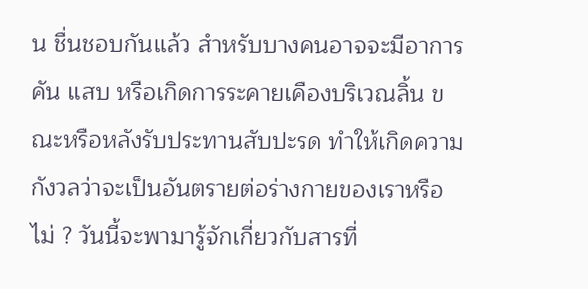น ชื่นชอบกันแล้ว สำหรับบางคนอาจจะมีอาการ คัน แสบ หรือเกิดการระคายเคืองบริเวณลิ้น ขณะหรือหลังรับประทานสับปะรด ทำให้เกิดความกังวลว่าจะเป็นอันตรายต่อร่างกายของเราหรือไม่ ? วันนี้จะพามารู้จักเกี่ยวกับสารที่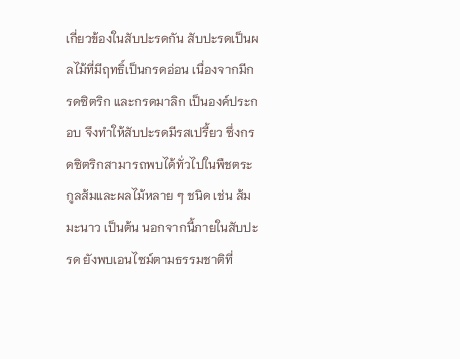เกี่ยวข้องในสับปะรดกัน สับปะรดเป็นผลไม้ที่มีฤทธิ์เป็นกรดอ่อน เนื่องจากมีกรดซิตริก และกรดมาลิก เป็นองค์ประกอบ จึงทำให้สับปะรดมีรสเปรี้ยว ซึ่งกรดซิตริกสามารถพบได้ทั่วไปในพืชตระกูลส้มและผลไม้หลาย ๆ ชนิด เช่น ส้ม มะนาว เป็นต้น นอกจากนี้ภายในสับปะรด ยังพบเอนไซม์ตามธรรมชาติที่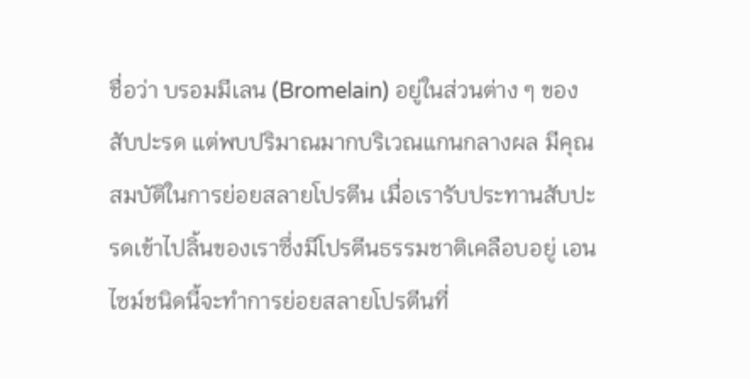ชื่อว่า บรอมมีเลน (Bromelain) อยู่ในส่วนต่าง ๆ ของสับปะรด แต่พบปริมาณมากบริเวณแกนกลางผล มีคุณสมบัติในการย่อยสลายโปรตีน เมื่อเรารับประทานสับปะรดเข้าไปลิ้นของเราซึ่งมีโปรตีนธรรมชาติเคลือบอยู่ เอนไซม์ชนิดนี้จะทำการย่อยสลายโปรตีนที่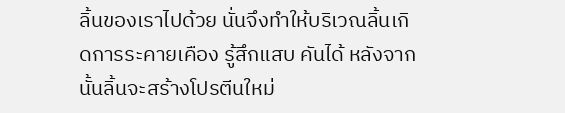ลิ้นของเราไปด้วย นั่นจึงทำให้บริเวณลิ้นเกิดการระคายเคือง รู้สึกแสบ คันได้ หลังจากนั้นลิ้นจะสร้างโปรตีนใหม่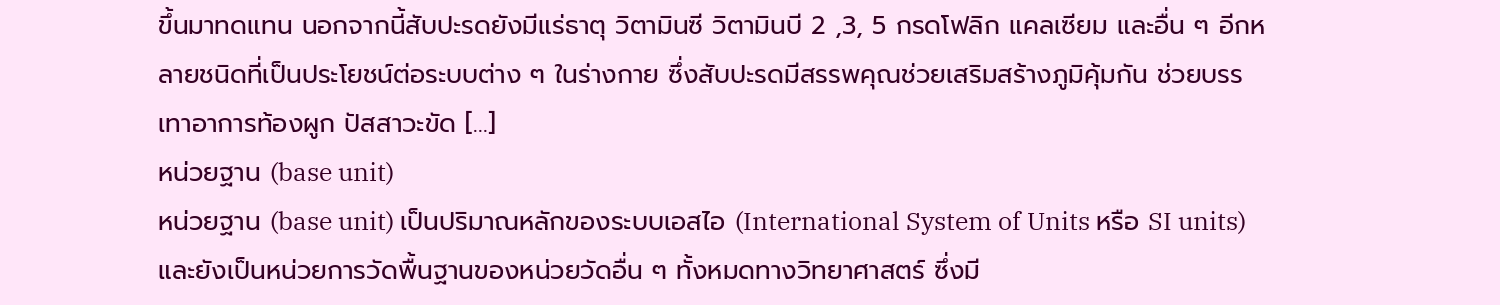ขึ้นมาทดแทน นอกจากนี้สับปะรดยังมีแร่ธาตุ วิตามินซี วิตามินบี 2 ,3, 5 กรดโฟลิก แคลเซียม และอื่น ๆ อีกหลายชนิดที่เป็นประโยชน์ต่อระบบต่าง ๆ ในร่างกาย ซึ่งสับปะรดมีสรรพคุณช่วยเสริมสร้างภูมิคุ้มกัน ช่วยบรรเทาอาการท้องผูก ปัสสาวะขัด […]
หน่วยฐาน (base unit)
หน่วยฐาน (base unit) เป็นปริมาณหลักของระบบเอสไอ (International System of Units หรือ SI units) และยังเป็นหน่วยการวัดพื้นฐานของหน่วยวัดอื่น ๆ ทั้งหมดทางวิทยาศาสตร์ ซึ่งมี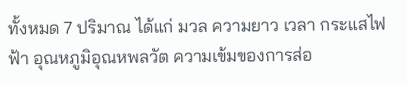ทั้งหมด 7 ปริมาณ ได้แก่ มวล ความยาว เวลา กระแสไฟฟ้า อุณหภูมิอุณหพลวัต ความเข้มของการส่อ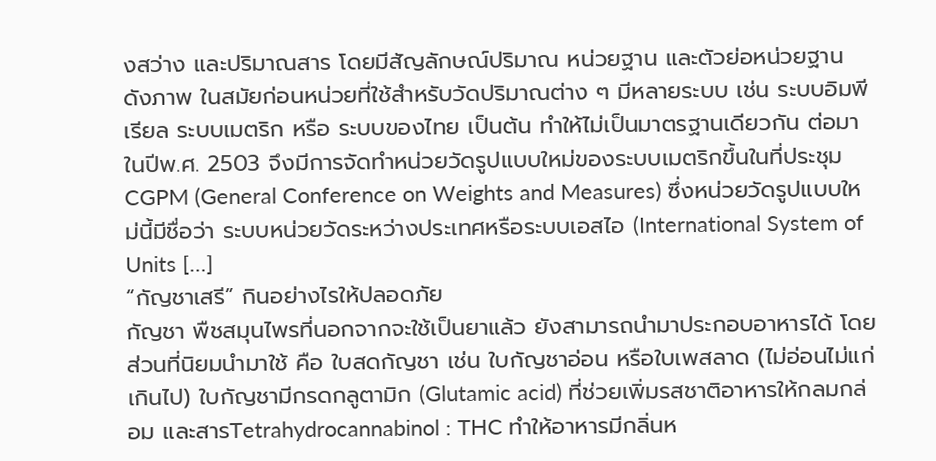งสว่าง และปริมาณสาร โดยมีสัญลักษณ์ปริมาณ หน่วยฐาน และตัวย่อหน่วยฐาน ดังภาพ ในสมัยก่อนหน่วยที่ใช้สำหรับวัดปริมาณต่าง ๆ มีหลายระบบ เช่น ระบบอิมพีเรียล ระบบเมตริก หรือ ระบบของไทย เป็นต้น ทำให้ไม่เป็นมาตรฐานเดียวกัน ต่อมาในปีพ.ศ. 2503 จึงมีการจัดทำหน่วยวัดรูปแบบใหม่ของระบบเมตริกขึ้นในที่ประชุม CGPM (General Conference on Weights and Measures) ซึ่งหน่วยวัดรูปแบบใหม่นี้มีชื่อว่า ระบบหน่วยวัดระหว่างประเทศหรือระบบเอสไอ (International System of Units […]
“กัญชาเสรี” กินอย่างไรให้ปลอดภัย
กัญชา พืชสมุนไพรที่นอกจากจะใช้เป็นยาแล้ว ยังสามารถนำมาประกอบอาหารได้ โดยส่วนที่นิยมนำมาใช้ คือ ใบสดกัญชา เช่น ใบกัญชาอ่อน หรือใบเพสลาด (ไม่อ่อนไม่แก่เกินไป) ใบกัญชามีกรดกลูตามิก (Glutamic acid) ที่ช่วยเพิ่มรสชาติอาหารให้กลมกล่อม และสารTetrahydrocannabinol : THC ทำให้อาหารมีกลิ่นห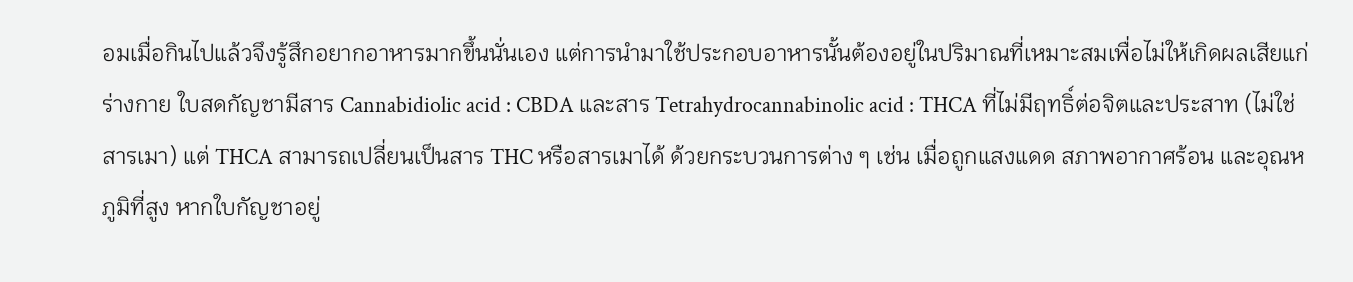อมเมื่อกินไปแล้วจึงรู้สึกอยากอาหารมากขึ้นนั่นเอง แต่การนำมาใช้ประกอบอาหารนั้นต้องอยู่ในปริมาณที่เหมาะสมเพื่อไม่ให้เกิดผลเสียแก่ร่างกาย ใบสดกัญชามีสาร Cannabidiolic acid : CBDA และสาร Tetrahydrocannabinolic acid : THCA ที่ไม่มีฤทธิ์ต่อจิตและประสาท (ไม่ใช่สารเมา) แต่ THCA สามารถเปลี่ยนเป็นสาร THC หรือสารเมาได้ ด้วยกระบวนการต่าง ๆ เช่น เมื่อถูกแสงแดด สภาพอากาศร้อน และอุณหภูมิที่สูง หากใบกัญชาอยู่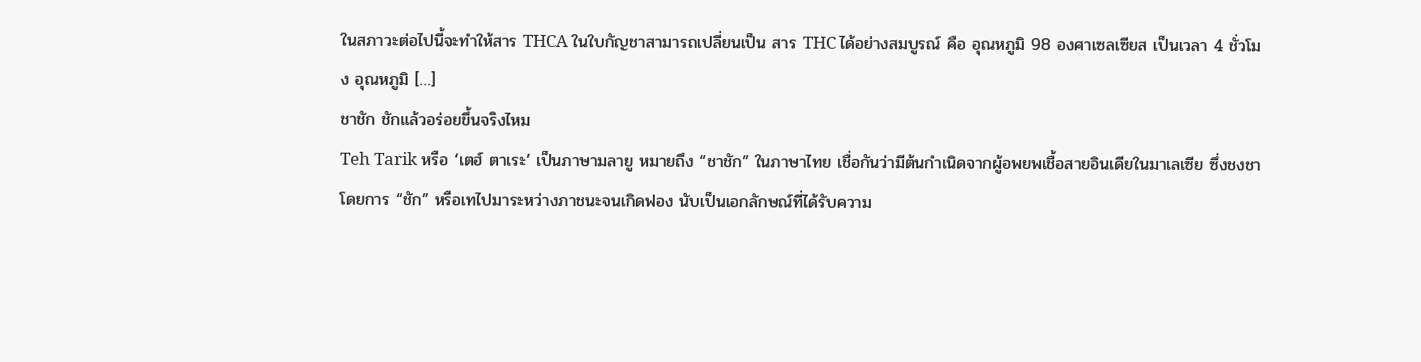ในสภาวะต่อไปนี้จะทำให้สาร THCA ในใบกัญชาสามารถเปลี่ยนเป็น สาร THC ได้อย่างสมบูรณ์ คือ อุณหภูมิ 98 องศาเซลเซียส เป็นเวลา 4 ชั่วโมง อุณหภูมิ […]
ชาชัก ชักแล้วอร่อยขึ้นจริงไหม
Teh Tarik หรือ ‘เตฮ์ ตาเระ’ เป็นภาษามลายู หมายถึง “ชาชัก” ในภาษาไทย เชื่อกันว่ามีต้นกำเนิดจากผู้อพยพเชื้อสายอินเดียในมาเลเซีย ซึ่งชงชาโดยการ “ชัก” หรือเทไปมาระหว่างภาชนะจนเกิดฟอง นับเป็นเอกลักษณ์ที่ได้รับความ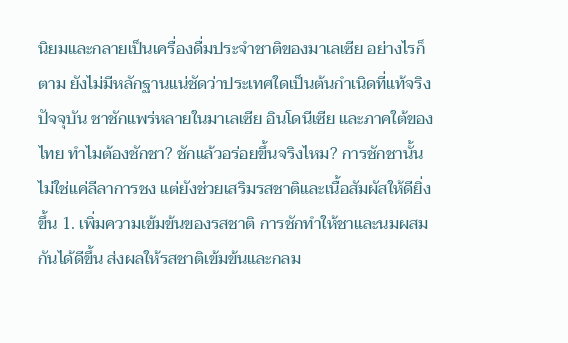นิยมและกลายเป็นเครื่องดื่มประจำชาติของมาเลเซีย อย่างไรก็ตาม ยังไม่มีหลักฐานแน่ชัดว่าประเทศใดเป็นต้นกำเนิดที่แท้จริง ปัจจุบัน ชาชักแพร่หลายในมาเลเซีย อินโดนีเซีย และภาคใต้ของไทย ทำไมต้องชักชา? ชักแล้วอร่อยขึ้นจริงไหม? การชักชานั้นไม่ใช่แค่ลีลาการชง แต่ยังช่วยเสริมรสชาติและเนื้อสัมผัสให้ดียิ่งขึ้น 1. เพิ่มความเข้มข้นของรสชาติ การชักทำให้ชาและนมผสมกันได้ดีขึ้น ส่งผลให้รสชาติเข้มข้นและกลม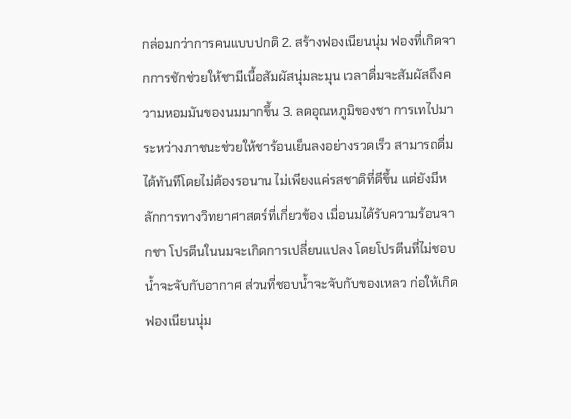กล่อมกว่าการคนแบบปกติ 2. สร้างฟองเนียนนุ่ม ฟองที่เกิดจากการชักช่วยให้ชามีเนื้อสัมผัสนุ่มละมุน เวลาดื่มจะสัมผัสถึงความหอมมันของนมมากขึ้น 3. ลดอุณหภูมิของชา การเทไปมาระหว่างภาชนะช่วยให้ชาร้อนเย็นลงอย่างรวดเร็ว สามารถดื่มได้ทันทีโดยไม่ต้องรอนาน ไม่เพียงแค่รสชาติที่ดีขึ้น แต่ยังมีหลักการทางวิทยาศาสตร์ที่เกี่ยวข้อง เมื่อนมได้รับความร้อนจากชา โปรตีนในนมจะเกิดการเปลี่ยนแปลง โดยโปรตีนที่ไม่ชอบน้ำจะจับกับอากาศ ส่วนที่ชอบน้ำจะจับกับของเหลว ก่อให้เกิดฟองเนียนนุ่ม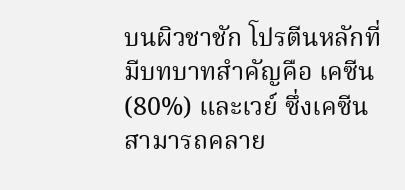บนผิวชาชัก โปรตีนหลักที่มีบทบาทสำคัญคือ เคซีน (80%) และเวย์ ซึ่งเคซีนสามารถคลาย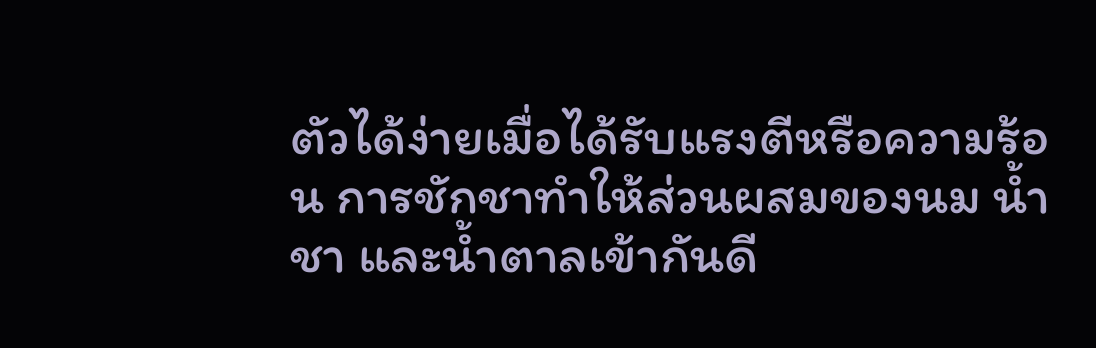ตัวได้ง่ายเมื่อได้รับแรงตีหรือความร้อน การชักชาทำให้ส่วนผสมของนม น้ำชา และน้ำตาลเข้ากันดี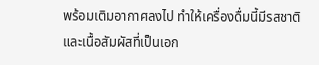พร้อมเติมอากาศลงไป ทำให้เครื่องดื่มนี้มีรสชาติและเนื้อสัมผัสที่เป็นเอก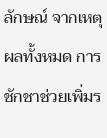ลักษณ์ จากเหตุผลทั้งหมด การชักชาช่วยเพิ่มร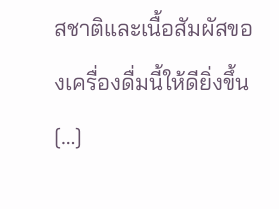สชาติและเนื้อสัมผัสของเครื่องดื่มนี้ให้ดียิ่งขึ้น […]